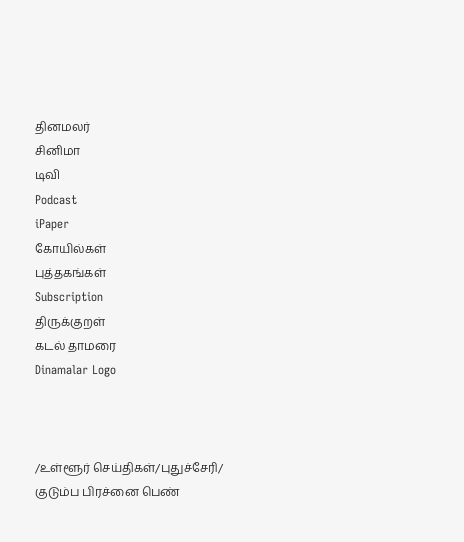தினமலர்
சினிமா
டிவி
Podcast
iPaper
கோயில்கள்
புத்தகங்கள்
Subscription
திருக்குறள்
கடல் தாமரை
Dinamalar Logo



/உள்ளூர் செய்திகள்/புதுச்சேரி/ குடும்ப பிரச்னை பெண்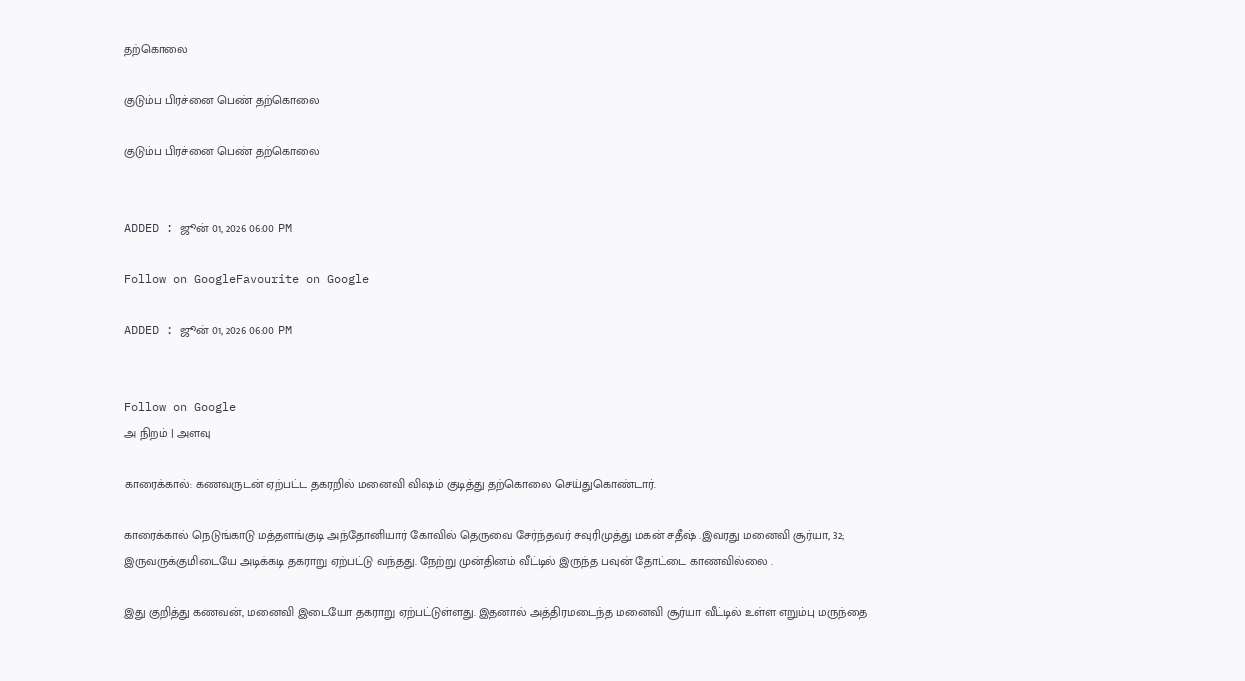தற்கொலை

குடும்ப பிரச்னை பெண் தற்கொலை

குடும்ப பிரச்னை பெண் தற்கொலை


ADDED : ஜூன் 01, 2026 06:00 PM

Follow on GoogleFavourite on Google

ADDED : ஜூன் 01, 2026 06:00 PM


Follow on Google
அ நிறம் | அளவு

காரைக்கால்: கணவருடன் ஏற்பட்ட தகரறில் மனைவி விஷம் குடித்து தற்கொலை செய்துகொண்டார்.

காரைக்கால் நெடுங்காடு மத்தளங்குடி அந்தோனியார் கோவில் தெருவை சேர்ந்தவர் சவுரிமுத்து மகன் சதீஷ் .இவரது மனைவி சூர்யா, 32; இருவருக்குமிடையே அடிக்கடி தகராறு ஏற்பட்டு வந்தது. நேற்று முன்தினம் வீட்டில் இருந்த பவுன் தோட்டை காணவில்லை .

இது குறித்து கணவன், மனைவி இடையோ தகராறு ஏற்பட்டுள்ளது. இதனால் அத்திரமடைந்த மனைவி சூர்யா வீட்டில் உள்ள எறும்பு மருந்தை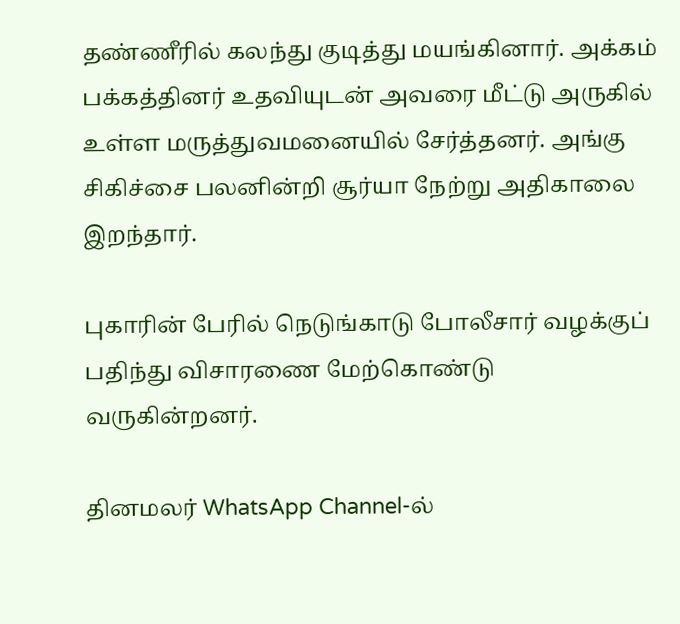தண்ணீரில் கலந்து குடித்து மயங்கினார். அக்கம் பக்கத்தினர் உதவியுடன் அவரை மீட்டு அருகில் உள்ள மருத்துவமனையில் சேர்த்தனர். அங்கு சிகிச்சை பலனின்றி சூர்யா நேற்று அதிகாலை இறந்தார்.

புகாரின் பேரில் நெடுங்காடு போலீசார் வழக்குப் பதிந்து விசாரணை மேற்கொண்டு வருகின்றனர்.

தினமலர் WhatsApp Channel-ல்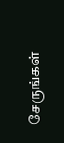சேருங்கள்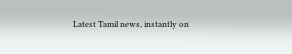Latest Tamil news, instantly on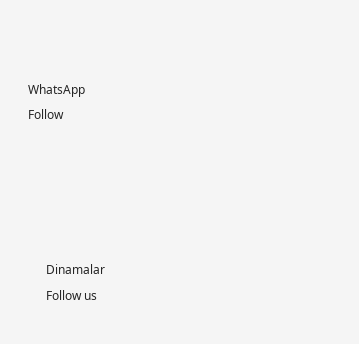WhatsApp
Follow





      Dinamalar
      Follow us